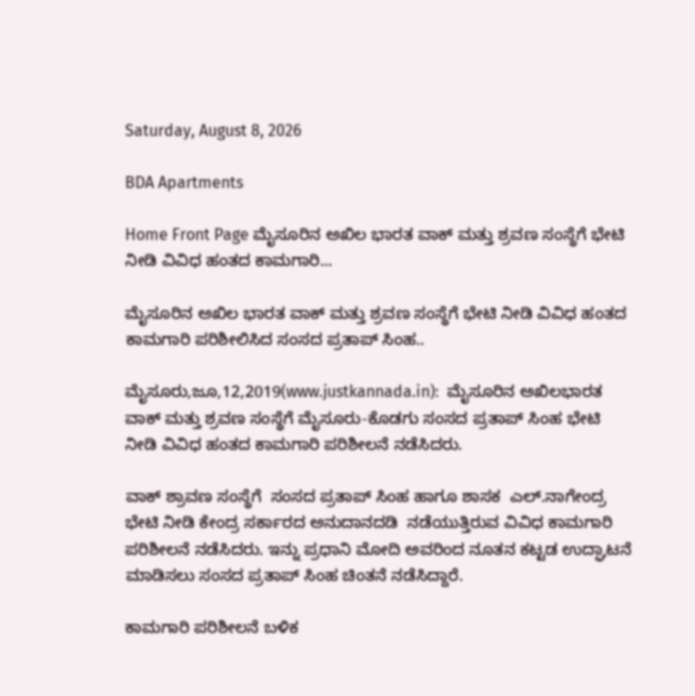Saturday, August 8, 2026

BDA Apartments

Home Front Page ಮೈಸೂರಿನ ಅಖಿಲ ಭಾರತ ವಾಕ್ ಮತ್ತು ಶ್ರವಣ ಸಂಸ್ಥೆಗೆ ಭೇಟಿ ನೀಡಿ ವಿವಿಧ ಹಂತದ ಕಾಮಗಾರಿ...

ಮೈಸೂರಿನ ಅಖಿಲ ಭಾರತ ವಾಕ್ ಮತ್ತು ಶ್ರವಣ ಸಂಸ್ಥೆಗೆ ಭೇಟಿ ನೀಡಿ ವಿವಿಧ ಹಂತದ ಕಾಮಗಾರಿ ಪರಿಶೀಲಿಸಿದ ಸಂಸದ ಪ್ರತಾಪ್ ಸಿಂಹ..

ಮೈಸೂರು,ಜೂ,12,2019(www.justkannada.in):  ಮೈಸೂರಿನ ಅಖಿಲಭಾರತ ವಾಕ್ ಮತ್ತು ಶ್ರವಣ ಸಂಸ್ಥೆಗೆ ಮೈಸೂರು-ಕೊಡಗು ಸಂಸದ ಪ್ರತಾಪ್ ಸಿಂಹ ಭೇಟಿ ನೀಡಿ ವಿವಿಧ ಹಂತದ ಕಾಮಗಾರಿ ಪರಿಶೀಲನೆ ನಡೆಸಿದರು.

ವಾಕ್ ಶ್ರಾವಣ ಸಂಸ್ಥೆಗೆ  ಸಂಸದ ಪ್ರತಾಪ್ ಸಿಂಹ ಹಾಗೂ ಶಾಸಕ  ಎಲ್.ನಾಗೇಂದ್ರ  ಭೇಟಿ ನೀಡಿ ಕೇಂದ್ರ ಸರ್ಕಾರದ ಅನುದಾನದಡಿ  ನಡೆಯುತ್ತಿರುವ ವಿವಿಧ ಕಾಮಗಾರಿ ಪರಿಶೀಲನೆ ನಡೆಸಿದರು. ಇನ್ನು ಪ್ರಧಾನಿ ಮೋದಿ ಅವರಿಂದ ನೂತನ ಕಟ್ಟಡ ಉದ್ಘಾಟನೆ ಮಾಡಿಸಲು ಸಂಸದ ಪ್ರತಾಪ್ ಸಿಂಹ ಚಿಂತನೆ ನಡೆಸಿದ್ದಾರೆ.

ಕಾಮಗಾರಿ ಪರಿಶೀಲನೆ ಬಳಿಕ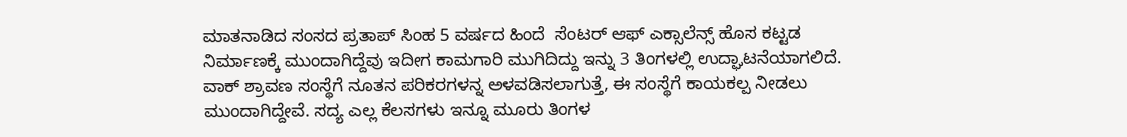ಮಾತನಾಡಿದ ಸಂಸದ ಪ್ರತಾಪ್ ಸಿಂಹ 5 ವರ್ಷದ ಹಿಂದೆ  ಸೆಂಟರ್ ಆಫ್ ಎಕ್ಸಾಲೆನ್ಸ್ ಹೊಸ ಕಟ್ಟಡ ನಿರ್ಮಾಣಕ್ಕೆ ಮುಂದಾಗಿದ್ದೆವು ಇದೀಗ ಕಾಮಗಾರಿ ಮುಗಿದಿದ್ದು ಇನ್ನು 3 ತಿಂಗಳಲ್ಲಿ ಉದ್ಘಾಟನೆಯಾಗಲಿದೆ. ವಾಕ್ ಶ್ರಾವಣ ಸಂಸ್ಥೆಗೆ ನೂತನ ಪರಿಕರಗಳನ್ನ ಅಳವಡಿಸಲಾಗುತ್ತೆ, ಈ ಸಂಸ್ಥೆಗೆ ಕಾಯಕಲ್ಪ ನೀಡಲು ಮುಂದಾಗಿದ್ದೇವೆ. ಸದ್ಯ ಎಲ್ಲ ಕೆಲಸಗಳು ಇನ್ನೂ ಮೂರು ತಿಂಗಳ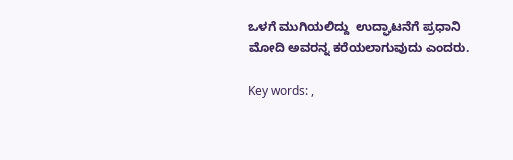ಒಳಗೆ ಮುಗಿಯಲಿದ್ದು  ಉದ್ಘಾಟನೆಗೆ ಪ್ರಧಾನಿ  ಮೋದಿ ಅವರನ್ನ ಕರೆಯಲಾಗುವುದು ಎಂದರು.

Key words: ,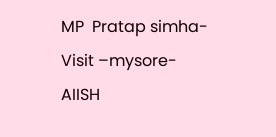MP  Pratap simha-Visit –mysore- AIISH